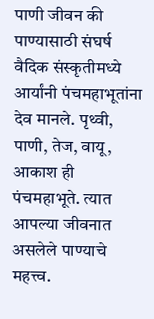पाणी जीवन की पाण्यासाठी संघर्ष
वैदिक संस्कृतीमध्ये आर्यांनी पंचमहाभूतांना देव मानले. पृथ्वी, पाणी, तेज, वायू, आकाश ही पंचमहाभूते. त्यात आपल्या जीवनात असलेले पाण्याचे महत्त्व.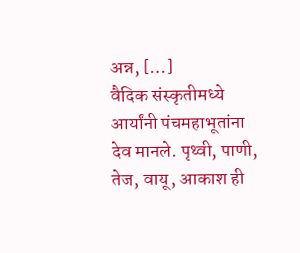अन्न, […]
वैदिक संस्कृतीमध्ये आर्यांनी पंचमहाभूतांना देव मानले. पृथ्वी, पाणी, तेज, वायू, आकाश ही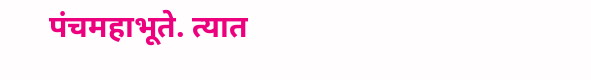पंचमहाभूते. त्यात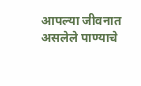आपल्या जीवनात असलेले पाण्याचे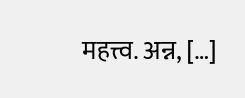महत्त्व. अन्न, […]